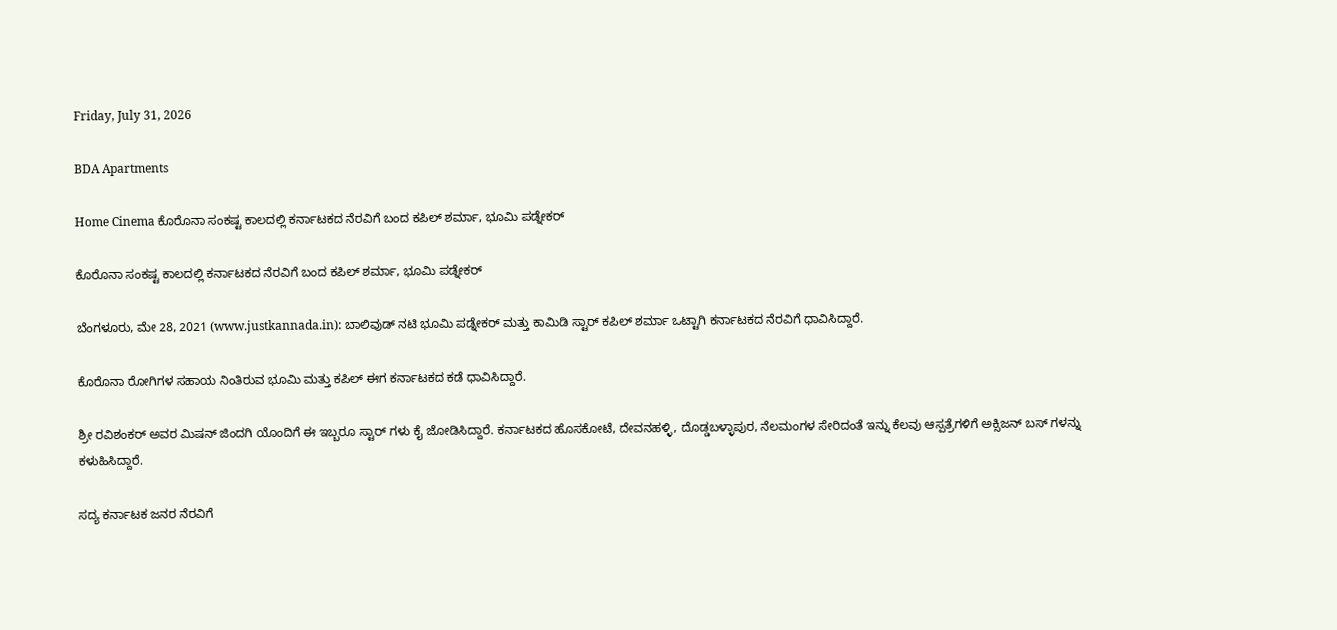Friday, July 31, 2026

BDA Apartments

Home Cinema ಕೊರೊನಾ ಸಂಕಷ್ಟ ಕಾಲದಲ್ಲಿ ಕರ್ನಾಟಕದ ನೆರವಿಗೆ ಬಂದ ಕಪಿಲ್ ಶರ್ಮಾ, ಭೂಮಿ ಪಡ್ನೇಕರ್

ಕೊರೊನಾ ಸಂಕಷ್ಟ ಕಾಲದಲ್ಲಿ ಕರ್ನಾಟಕದ ನೆರವಿಗೆ ಬಂದ ಕಪಿಲ್ ಶರ್ಮಾ, ಭೂಮಿ ಪಡ್ನೇಕರ್

ಬೆಂಗಳೂರು, ಮೇ 28, 2021 (www.justkannada.in): ಬಾಲಿವುಡ್ ನಟಿ ಭೂಮಿ ಪಡ್ನೇಕರ್ ಮತ್ತು ಕಾಮಿಡಿ ಸ್ಟಾರ್ ಕಪಿಲ್ ಶರ್ಮಾ ಒಟ್ಟಾಗಿ ಕರ್ನಾಟಕದ ನೆರವಿಗೆ ಧಾವಿಸಿದ್ದಾರೆ.

ಕೊರೊನಾ ರೋಗಿಗಳ ಸಹಾಯ ನಿಂತಿರುವ ಭೂಮಿ ಮತ್ತು ಕಪಿಲ್ ಈಗ ಕರ್ನಾಟಕದ ಕಡೆ ಧಾವಿಸಿದ್ದಾರೆ.

ಶ್ರೀ ರವಿಶಂಕರ್ ಅವರ ಮಿಷನ್ ಜಿಂದಗಿ ಯೊಂದಿಗೆ ಈ ಇಬ್ಬರೂ ಸ್ಟಾರ್ ಗಳು ಕೈ ಜೋಡಿಸಿದ್ದಾರೆ. ಕರ್ನಾಟಕದ ಹೊಸಕೋಟೆ, ದೇವನಹಳ್ಳಿ, ದೊಡ್ಡಬಳ್ಳಾಪುರ, ನೆಲಮಂಗಳ ಸೇರಿದಂತೆ ಇನ್ನು ಕೆಲವು ಆಸ್ಪತ್ರೆಗಳಿಗೆ ಅಕ್ಸಿಜನ್ ಬಸ್ ಗಳನ್ನು ಕಳುಹಿಸಿದ್ದಾರೆ.

ಸದ್ಯ ಕರ್ನಾಟಕ ಜನರ ನೆರವಿಗೆ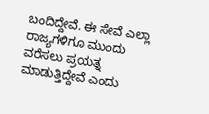ಬಂದಿದ್ದೇವೆ. ಈ ಸೇವೆ ಎಲ್ಲಾ ರಾಜ್ಯಗಳಿಗೂ ಮುಂದು ವರೆಸಲು ಪ್ರಯತ್ನ ಮಾಡುತ್ತಿದ್ದೇವೆ ಎಂದು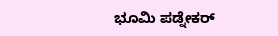ಭೂಮಿ ಪಡ್ನೇಕರ್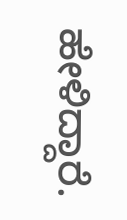ಹೇಳಿದ್ದಾರೆ.